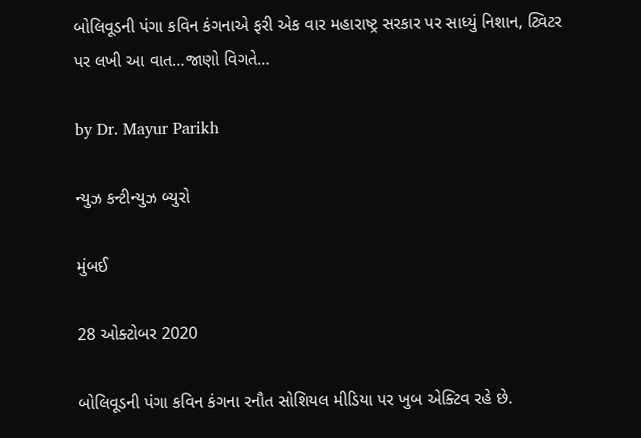બોલિવૂડની પંગા કવિન કંગનાએ ફરી એક વાર મહારાષ્ટ્ર સરકાર પર સાધ્યું નિશાન, ટ્વિટર પર લખી આ વાત…જાણો વિગતે…

by Dr. Mayur Parikh

ન્યુઝ કન્ટીન્યુઝ બ્યુરો

મુંબઈ

28 ઓક્ટોબર 2020

બોલિવૂડની પંગા કવિન કંગના રનૌત સોશિયલ મીડિયા પર ખુબ એક્ટિવ રહે છે.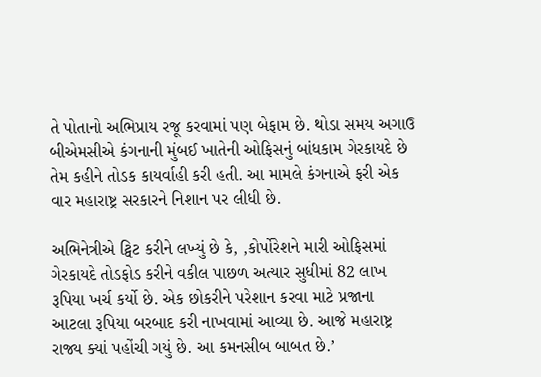તે પોતાનો અભિપ્રાય રજૂ કરવામાં પણ બેફામ છે. થોડા સમય અગાઉ બીએમસીએ કંગનાની મુંબઈ ખાતેની ઓફિસનું બાંધકામ ગેરકાયદે છે તેમ કહીને તોડક કાયર્વાહી કરી હતી. આ મામલે કંગનાએ ફરી એક વાર મહારાષ્ટ્ર સરકારને નિશાન પર લીધી છે.

અભિનેત્રીએ ટ્વિટ કરીને લખ્યું છે કે, ,કોર્પોરેશને મારી ઓફિસમાં ગેરકાયદે તોડફોડ કરીને વકીલ પાછળ અત્યાર સુધીમાં 82 લાખ રૂપિયા ખર્ચ કર્યો છે. એક છોકરીને પરેશાન કરવા માટે પ્રજાના આટલા રૂપિયા બરબાદ કરી નાખવામાં આવ્યા છે. આજે મહારાષ્ટ્ર રાજ્ય ક્યાં પહોંચી ગયું છે. આ કમનસીબ બાબત છે.’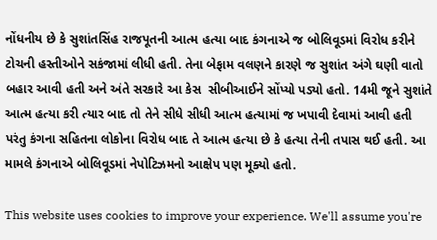નોંધનીય છે કે સુશાંતસિંહ રાજપૂતની આત્મ હત્યા બાદ કંગનાએ જ બોલિવૂડમાં વિરોધ કરીને ટોચની હસ્તીઓને સકંજામાં લીધી હતી. તેના બેફામ વલણને કારણે જ સુશાંત અંગે ઘણી વાતો બહાર આવી હતી અને અંતે સરકારે આ કેસ  સીબીઆઈને સોંપ્યો પડ્યો હતો. 14મી જૂને સુશાંતે આત્મ હત્યા કરી ત્યાર બાદ તો તેને સીધે સીધી આત્મ હત્યામાં જ ખપાવી દેવામાં આવી હતી પરંતુ કંગના સહિતના લોકોના વિરોધ બાદ તે આત્મ હત્યા છે કે હત્યા તેની તપાસ થઈ હતી. આ મામલે કંગનાએ બોલિવૂડમાં નેપોટિઝમનો આક્ષેપ પણ મૂક્યો હતો.

This website uses cookies to improve your experience. We'll assume you're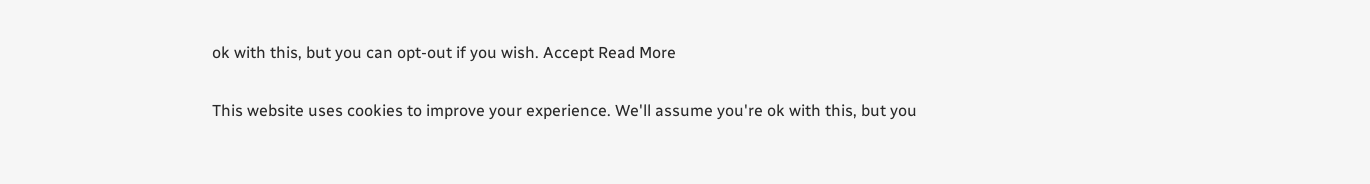ok with this, but you can opt-out if you wish. Accept Read More

This website uses cookies to improve your experience. We'll assume you're ok with this, but you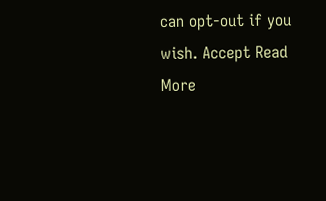can opt-out if you wish. Accept Read More